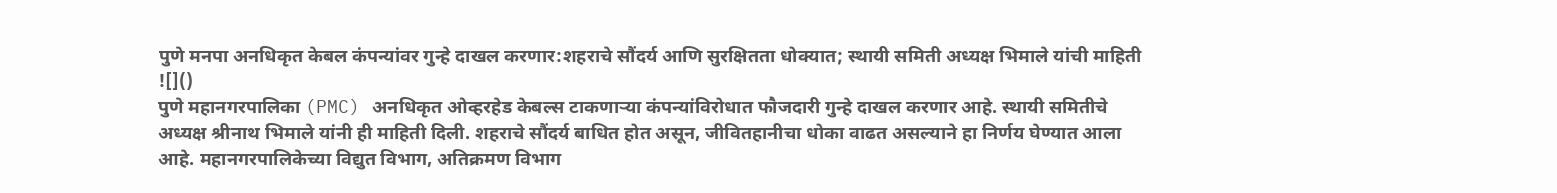पुणे मनपा अनधिकृत केबल कंपन्यांवर गुन्हे दाखल करणार:शहराचे सौंदर्य आणि सुरक्षितता धोक्यात; स्थायी समिती अध्यक्ष भिमाले यांची माहिती
![]()
पुणे महानगरपालिका (PMC) अनधिकृत ओव्हरहेड केबल्स टाकणाऱ्या कंपन्यांविरोधात फौजदारी गुन्हे दाखल करणार आहे. स्थायी समितीचे अध्यक्ष श्रीनाथ भिमाले यांनी ही माहिती दिली. शहराचे सौंदर्य बाधित होत असून, जीवितहानीचा धोका वाढत असल्याने हा निर्णय घेण्यात आला आहे. महानगरपालिकेच्या विद्युत विभाग, अतिक्रमण विभाग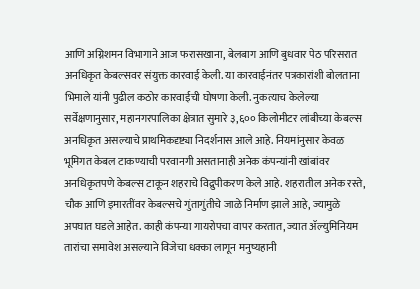आणि अग्निशमन विभागाने आज फरासखाना, बेलबाग आणि बुधवार पेठ परिसरात अनधिकृत केबल्सवर संयुक्त कारवाई केली. या कारवाईनंतर पत्रकारांशी बोलताना भिमाले यांनी पुढील कठोर कारवाईची घोषणा केली. नुकत्याच केलेल्या सर्वेक्षणानुसार, महानगरपालिका क्षेत्रात सुमारे ३,६०० किलोमीटर लांबीच्या केबल्स अनधिकृत असल्याचे प्राथमिकदृष्ट्या निदर्शनास आले आहे. नियमांनुसार केवळ भूमिगत केबल टाकण्याची परवानगी असतानाही अनेक कंपन्यांनी खांबांवर अनधिकृतपणे केबल्स टाकून शहराचे विद्रुपीकरण केले आहे. शहरातील अनेक रस्ते, चौक आणि इमारतींवर केबल्सचे गुंतागुंतीचे जाळे निर्माण झाले आहे, ज्यामुळे अपघात घडले आहेत. काही कंपन्या गायरोपचा वापर करतात, ज्यात ॲल्युमिनियम तारांचा समावेश असल्याने विजेचा धक्का लागून मनुष्यहानी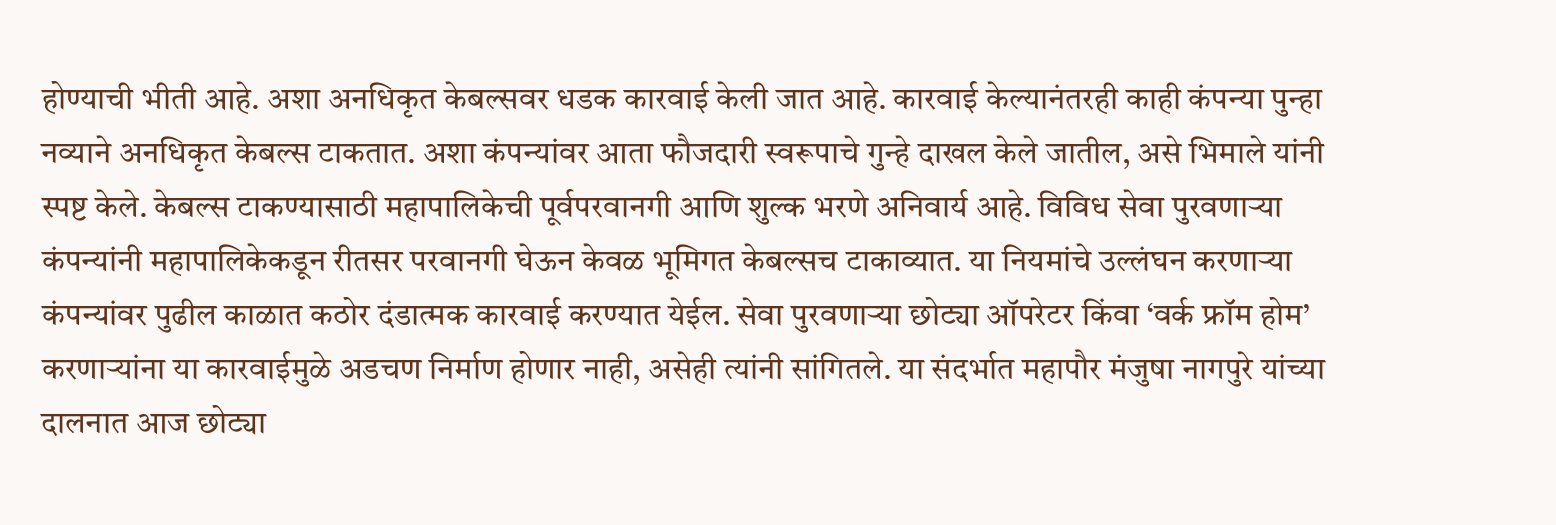होण्याची भीती आहे. अशा अनधिकृत केबल्सवर धडक कारवाई केली जात आहे. कारवाई केल्यानंतरही काही कंपन्या पुन्हा नव्याने अनधिकृत केबल्स टाकतात. अशा कंपन्यांवर आता फौजदारी स्वरूपाचे गुन्हे दाखल केले जातील, असे भिमाले यांनी स्पष्ट केले. केबल्स टाकण्यासाठी महापालिकेची पूर्वपरवानगी आणि शुल्क भरणे अनिवार्य आहे. विविध सेवा पुरवणाऱ्या कंपन्यांनी महापालिकेकडून रीतसर परवानगी घेऊन केवळ भूमिगत केबल्सच टाकाव्यात. या नियमांचे उल्लंघन करणाऱ्या कंपन्यांवर पुढील काळात कठोर दंडात्मक कारवाई करण्यात येईल. सेवा पुरवणाऱ्या छोट्या ऑपरेटर किंवा ‘वर्क फ्रॉम होम’ करणाऱ्यांना या कारवाईमुळे अडचण निर्माण होणार नाही, असेही त्यांनी सांगितले. या संदर्भात महापौर मंजुषा नागपुरे यांच्या दालनात आज छोट्या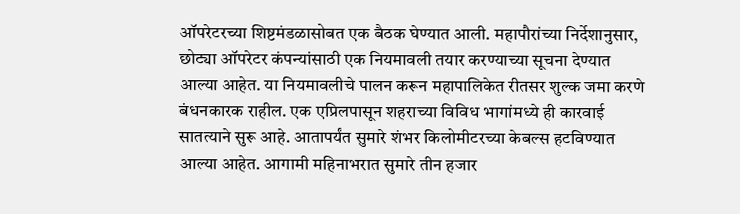ऑपरेटरच्या शिष्टमंडळासोबत एक बैठक घेण्यात आली. महापौरांच्या निर्देशानुसार, छोट्या ऑपरेटर कंपन्यांसाठी एक नियमावली तयार करण्याच्या सूचना देण्यात आल्या आहेत. या नियमावलीचे पालन करून महापालिकेत रीतसर शुल्क जमा करणे बंधनकारक राहील. एक एप्रिलपासून शहराच्या विविध भागांमध्ये ही कारवाई सातत्याने सुरू आहे. आतापर्यंत सुमारे शंभर किलोमीटरच्या केबल्स हटविण्यात आल्या आहेत. आगामी महिनाभरात सुमारे तीन हजार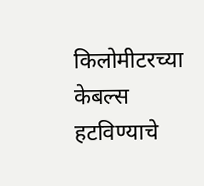किलोमीटरच्या केबल्स हटविण्याचे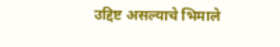उद्दिष्ट असल्याचे भिमाले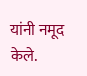यांनी नमूद केले.